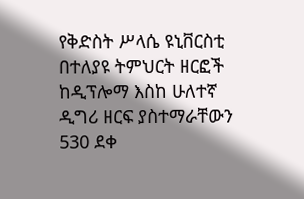የቅድስት ሥላሴ ዩኒቨርስቲ በተለያዩ ትምህርት ዘርፎች ከዲፕሎማ እስከ ሁለተኛ ዲግሪ ዘርፍ ያስተማራቸውን 530 ደቀ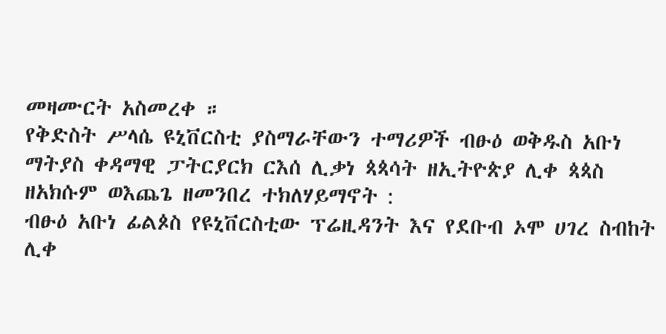መዛሙርት አስመረቀ ።
የቅድስት ሥላሴ ዩኒቨርስቲ ያስማራቸውን ተማሪዎች ብፁዕ ወቅዱስ አቡነ ማትያስ ቀዳማዊ ፓትርያርክ ርእሰ ሊቃነ ጳጳሳት ዘኢትዮጵያ ሊቀ ጳጳስ ዘአክሱም ወእጨጌ ዘመንበረ ተክለሃይማኖት :
ብፁዕ አቡነ ፊልጶስ የዩኒቨርስቲው ፕሬዚዳንት እና የደቡብ ኦሞ ሀገረ ስብከት ሊቀ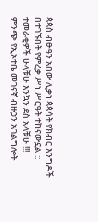ጳጳስ ብፁዓን አበው ሊቃነ ጳጳሳት የክብር እንግዶች በተገኙበት የምረቃ ሥነ ሥርዓት ተከናውኗል ::
ተመራቂዎች ሁላቹሁ እንኳን ደስ አላቹሁ !!!
ምንጭ የኢኦተቤ መገናኛ ብዙኃን አገልግሎት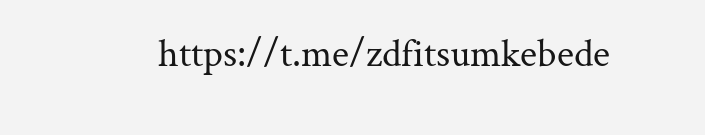https://t.me/zdfitsumkebede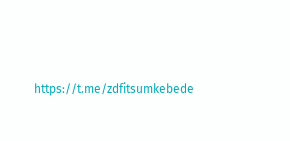https://t.me/zdfitsumkebede